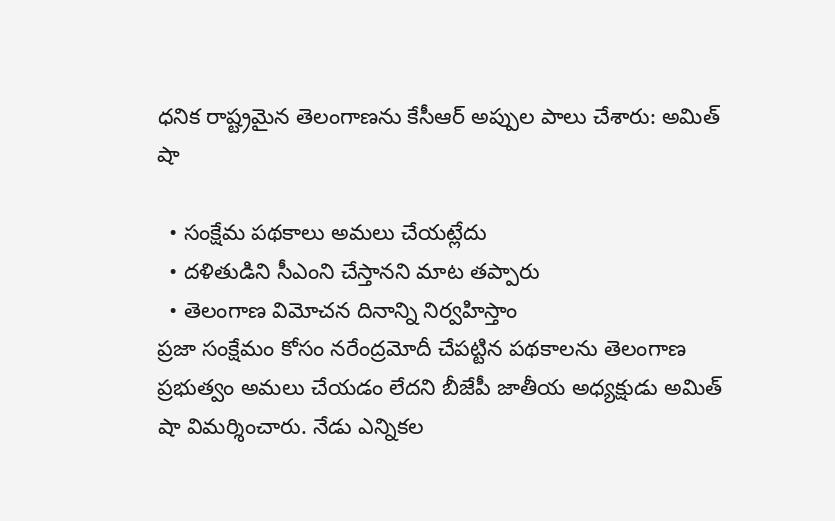ధనిక రాష్ట్రమైన తెలంగాణను కేసీఆర్ అప్పుల పాలు చేశారు: అమిత్ షా

  • సంక్షేమ పథకాలు అమలు చేయట్లేదు
  • దళితుడిని సీఎంని చేస్తానని మాట తప్పారు
  • తెలంగాణ విమోచన దినాన్ని నిర్వహిస్తాం
ప్రజా సంక్షేమం కోసం నరేంద్రమోదీ చేపట్టిన పథకాలను తెలంగాణ ప్రభుత్వం అమలు చేయడం లేదని బీజేపీ జాతీయ అధ్యక్షుడు అమిత్ షా విమర్శించారు. నేడు ఎన్నికల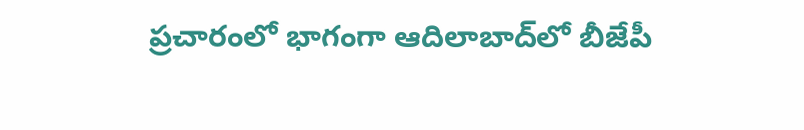ప్రచారంలో భాగంగా ఆదిలాబాద్‌లో బీజేపీ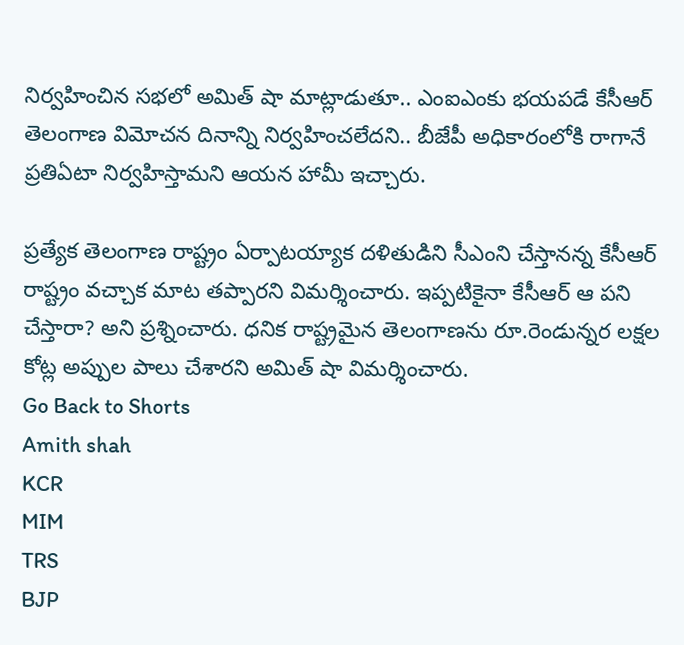నిర్వహించిన సభలో అమిత్ షా మాట్లాడుతూ.. ఎంఐఎంకు భయపడే కేసీఆర్ తెలంగాణ విమోచన దినాన్ని నిర్వహించలేదని.. బీజేపీ అధికారంలోకి రాగానే ప్రతిఏటా నిర్వహిస్తామని ఆయన హామీ ఇచ్చారు.

ప్రత్యేక తెలంగాణ రాష్ట్రం ఏర్పాటయ్యాక దళితుడిని సీఎంని చేస్తానన్న కేసీఆర్ రాష్ట్రం వచ్చాక మాట తప్పారని విమర్శించారు. ఇప్పటికైనా కేసీఆర్ ఆ పని చేస్తారా? అని ప్రశ్నించారు. ధనిక రాష్ట్రమైన తెలంగాణను రూ.రెండున్నర లక్షల కోట్ల అప్పుల పాలు చేశారని అమిత్ షా విమర్శించారు.
Go Back to Shorts
Amith shah
KCR
MIM
TRS
BJP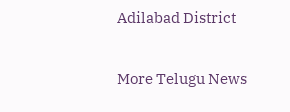Adilabad District

More Telugu News